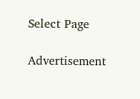Select Page

Advertisement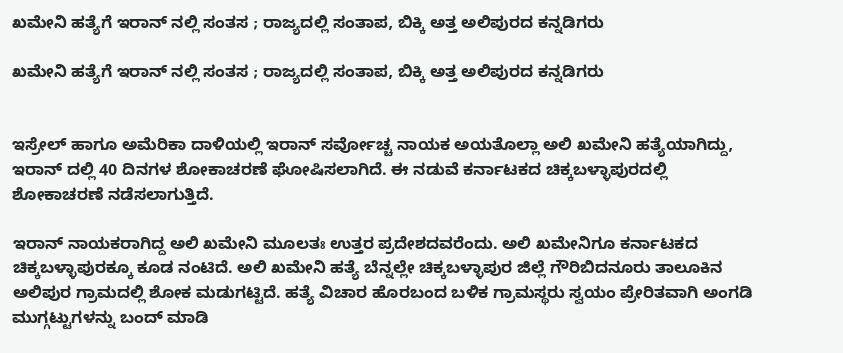ಖಮೇನಿ ಹತ್ಯೆಗೆ ಇರಾನ್ ನಲ್ಲಿ‌ ಸಂತಸ ; ರಾಜ್ಯದಲ್ಲಿ ಸಂತಾಪ, ಬಿಕ್ಕಿ ಅತ್ತ ಅಲಿಪುರದ ಕನ್ನಡಿಗರು

ಖಮೇನಿ ಹತ್ಯೆಗೆ ಇರಾನ್ ನಲ್ಲಿ‌ ಸಂತಸ ; ರಾಜ್ಯದಲ್ಲಿ ಸಂತಾಪ, ಬಿಕ್ಕಿ ಅತ್ತ ಅಲಿಪುರದ ಕನ್ನಡಿಗರು


ಇಸ್ರೇಲ್ ಹಾಗೂ ಅಮೆರಿಕಾ ದಾಳಿಯಲ್ಲಿ ಇರಾನ್ ಸರ್ವೋಚ್ಚ ನಾಯಕ ಅಯತೊಲ್ಲಾ ಅಲಿ ಖಮೇನಿ ಹತ್ಯೆಯಾಗಿದ್ದು, ಇರಾನ್ ದಲ್ಲಿ 40 ದಿನಗಳ ಶೋಕಾಚರಣೆ ಘೋಷಿಸಲಾಗಿದೆ. ಈ ನಡುವೆ ಕರ್ನಾಟಕದ ಚಿಕ್ಕಬಳ್ಳಾಪುರದಲ್ಲಿ ಶೋಕಾಚರಣೆ ನಡೆಸಲಾಗುತ್ತಿದೆ.

ಇರಾನ್ ನಾಯಕರಾಗಿದ್ದ ಅಲಿ ಖಮೇನಿ ಮೂಲತಃ ಉತ್ತರ ಪ್ರದೇಶದವರೆಂದು. ಅಲಿ ಖಮೇನಿಗೂ ಕರ್ನಾಟಕದ ಚಿಕ್ಕಬಳ್ಳಾಪುರಕ್ಕೂ ಕೂಡ ನಂಟಿದೆ. ಅಲಿ ಖಮೇನಿ ಹತ್ಯೆ ಬೆನ್ನಲ್ಲೇ ಚಿಕ್ಕಬಳ್ಳಾಪುರ ಜಿಲ್ಲೆ ಗೌರಿಬಿದನೂರು ತಾಲೂಕಿನ ಅಲಿಪುರ ಗ್ರಾಮದಲ್ಲಿ ಶೋಕ ಮಡುಗಟ್ಟಿದೆ. ಹತ್ಯೆ ವಿಚಾರ ಹೊರಬಂದ ಬಳಿಕ ಗ್ರಾಮಸ್ಥರು ಸ್ವಯಂ ಪ್ರೇರಿತವಾಗಿ ಅಂಗಡಿ ಮುಗ್ಗಟ್ಟುಗಳನ್ನು ಬಂದ್ ಮಾಡಿ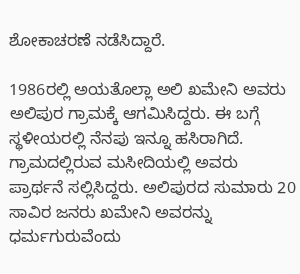ಶೋಕಾಚರಣೆ ನಡೆಸಿದ್ದಾರೆ.

1986ರಲ್ಲಿ ಅಯತೊಲ್ಲಾ ಅಲಿ ಖಮೇನಿ ಅವರು ಅಲಿಪುರ ಗ್ರಾಮಕ್ಕೆ ಆಗಮಿಸಿದ್ದರು. ಈ ಬಗ್ಗೆ ಸ್ಥಳೀಯರಲ್ಲಿ ನೆನಪು ಇನ್ನೂ ಹಸಿರಾಗಿದೆ. ಗ್ರಾಮದಲ್ಲಿರುವ ಮಸೀದಿಯಲ್ಲಿ ಅವರು ಪ್ರಾರ್ಥನೆ ಸಲ್ಲಿಸಿದ್ದರು. ಅಲಿಪುರದ ಸುಮಾರು 20 ಸಾವಿರ ಜನರು ಖಮೇನಿ ಅವರನ್ನು ಧರ್ಮಗುರುವೆಂದು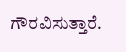ಗೌರವಿಸುತ್ತಾರೆ.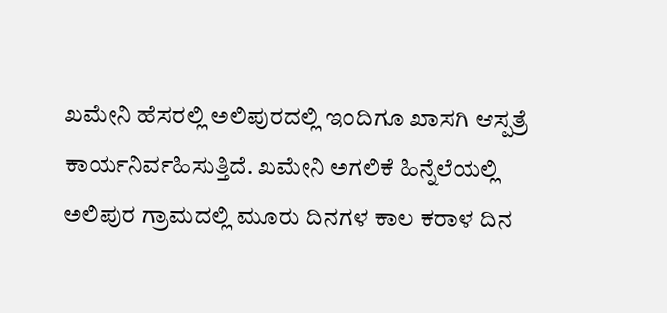ಖಮೇನಿ ಹೆಸರಲ್ಲಿ ಅಲಿಪುರದಲ್ಲಿ ಇಂದಿಗೂ ಖಾಸಗಿ ಆಸ್ಪತ್ರೆ ಕಾರ್ಯನಿರ್ವಹಿಸುತ್ತಿದೆ. ಖಮೇನಿ ಅಗಲಿಕೆ ಹಿನ್ನೆಲೆಯಲ್ಲಿ ಅಲಿಪುರ ಗ್ರಾಮದಲ್ಲಿ ಮೂರು ದಿನಗಳ ಕಾಲ ಕರಾಳ ದಿನ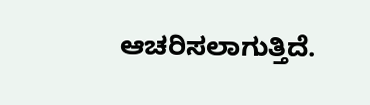ಆಚರಿಸಲಾಗುತ್ತಿದೆ.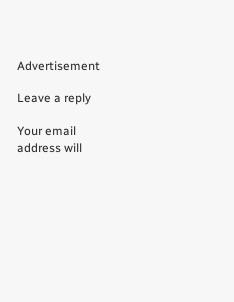Advertisement

Leave a reply

Your email address will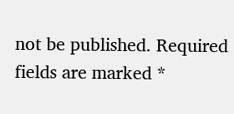not be published. Required fields are marked *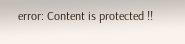error: Content is protected !!